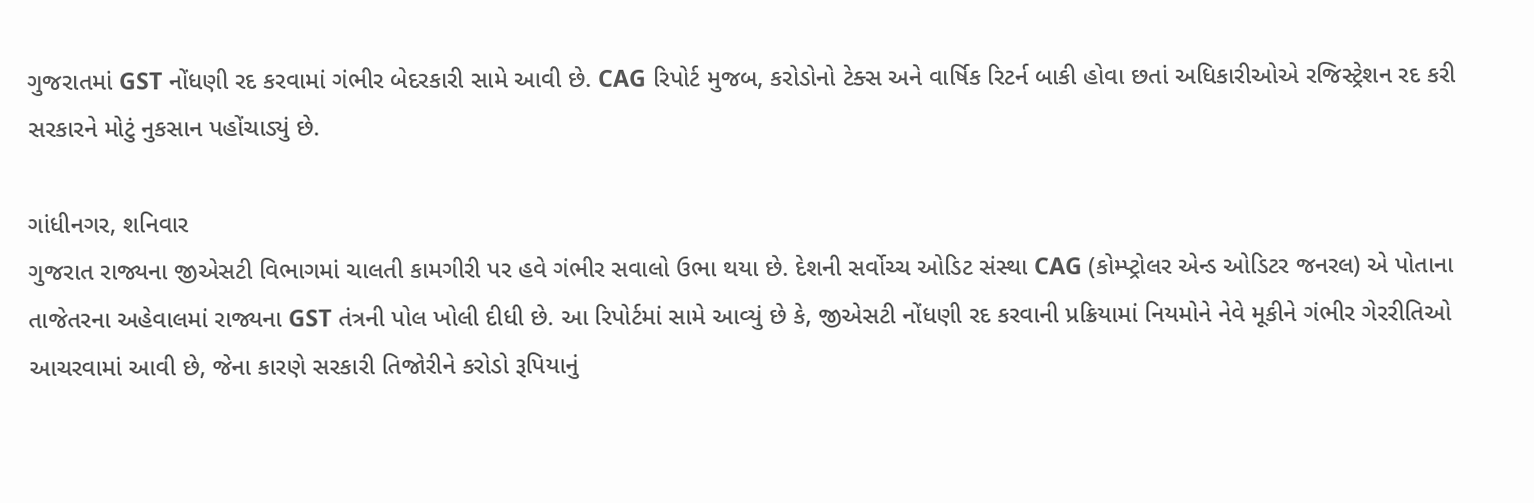ગુજરાતમાં GST નોંધણી રદ કરવામાં ગંભીર બેદરકારી સામે આવી છે. CAG રિપોર્ટ મુજબ, કરોડોનો ટેક્સ અને વાર્ષિક રિટર્ન બાકી હોવા છતાં અધિકારીઓએ રજિસ્ટ્રેશન રદ કરી સરકારને મોટું નુકસાન પહોંચાડ્યું છે.

ગાંધીનગર, શનિવાર
ગુજરાત રાજ્યના જીએસટી વિભાગમાં ચાલતી કામગીરી પર હવે ગંભીર સવાલો ઉભા થયા છે. દેશની સર્વોચ્ચ ઓડિટ સંસ્થા CAG (કોમ્પ્ટ્રોલર એન્ડ ઓડિટર જનરલ) એ પોતાના તાજેતરના અહેવાલમાં રાજ્યના GST તંત્રની પોલ ખોલી દીધી છે. આ રિપોર્ટમાં સામે આવ્યું છે કે, જીએસટી નોંધણી રદ કરવાની પ્રક્રિયામાં નિયમોને નેવે મૂકીને ગંભીર ગેરરીતિઓ આચરવામાં આવી છે, જેના કારણે સરકારી તિજોરીને કરોડો રૂપિયાનું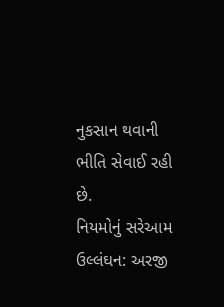નુકસાન થવાની ભીતિ સેવાઈ રહી છે.
નિયમોનું સરેઆમ ઉલ્લંઘન: અરજી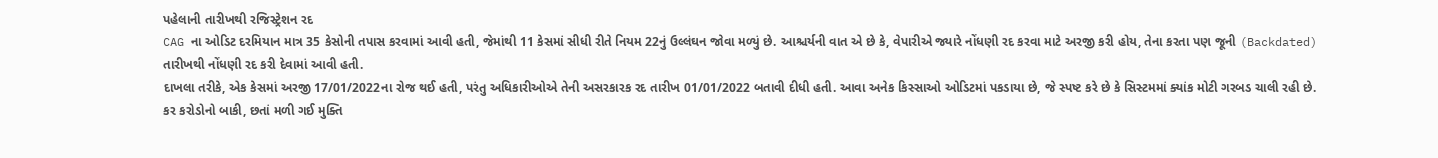પહેલાની તારીખથી રજિસ્ટ્રેશન રદ
CAG ના ઓડિટ દરમિયાન માત્ર 35 કેસોની તપાસ કરવામાં આવી હતી, જેમાંથી 11 કેસમાં સીધી રીતે નિયમ 22નું ઉલ્લંઘન જોવા મળ્યું છે. આશ્ચર્યની વાત એ છે કે, વેપારીએ જ્યારે નોંધણી રદ કરવા માટે અરજી કરી હોય, તેના કરતા પણ જૂની (Backdated) તારીખથી નોંધણી રદ કરી દેવામાં આવી હતી.
દાખલા તરીકે, એક કેસમાં અરજી 17/01/2022ના રોજ થઈ હતી, પરંતુ અધિકારીઓએ તેની અસરકારક રદ તારીખ 01/01/2022 બતાવી દીધી હતી. આવા અનેક કિસ્સાઓ ઓડિટમાં પકડાયા છે, જે સ્પષ્ટ કરે છે કે સિસ્ટમમાં ક્યાંક મોટી ગરબડ ચાલી રહી છે.
કર કરોડોનો બાકી, છતાં મળી ગઈ મુક્તિ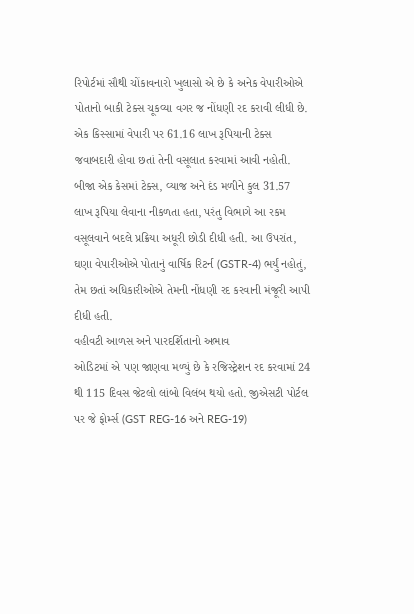રિપોર્ટમાં સૌથી ચોંકાવનારો ખુલાસો એ છે કે અનેક વેપારીઓએ પોતાનો બાકી ટેક્સ ચૂકવ્યા વગર જ નોંધણી રદ કરાવી લીધી છે. એક કિસ્સામાં વેપારી પર 61.16 લાખ રૂપિયાની ટેક્સ જવાબદારી હોવા છતાં તેની વસૂલાત કરવામાં આવી નહોતી. બીજા એક કેસમાં ટેક્સ, વ્યાજ અને દંડ મળીને કુલ 31.57 લાખ રૂપિયા લેવાના નીકળતા હતા, પરંતુ વિભાગે આ રકમ વસૂલવાને બદલે પ્રક્રિયા અધૂરી છોડી દીધી હતી. આ ઉપરાંત, ઘણા વેપારીઓએ પોતાનું વાર્ષિક રિટર્ન (GSTR-4) ભર્યું નહોતું, તેમ છતાં અધિકારીઓએ તેમની નોંધણી રદ કરવાની મંજૂરી આપી દીધી હતી.
વહીવટી આળસ અને પારદર્શિતાનો અભાવ
ઓડિટમાં એ પણ જાણવા મળ્યું છે કે રજિસ્ટ્રેશન રદ કરવામાં 24 થી 115 દિવસ જેટલો લાંબો વિલંબ થયો હતો. જીએસટી પોર્ટલ પર જે ફોર્મ્સ (GST REG-16 અને REG-19)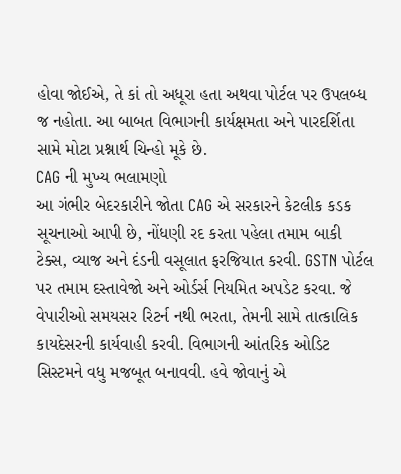હોવા જોઈએ, તે કાં તો અધૂરા હતા અથવા પોર્ટલ પર ઉપલબ્ધ જ નહોતા. આ બાબત વિભાગની કાર્યક્ષમતા અને પારદર્શિતા સામે મોટા પ્રશ્નાર્થ ચિન્હો મૂકે છે.
CAG ની મુખ્ય ભલામણો
આ ગંભીર બેદરકારીને જોતા CAG એ સરકારને કેટલીક કડક સૂચનાઓ આપી છે, નોંધણી રદ કરતા પહેલા તમામ બાકી ટેક્સ, વ્યાજ અને દંડની વસૂલાત ફરજિયાત કરવી. GSTN પોર્ટલ પર તમામ દસ્તાવેજો અને ઓર્ડર્સ નિયમિત અપડેટ કરવા. જે વેપારીઓ સમયસર રિટર્ન નથી ભરતા, તેમની સામે તાત્કાલિક કાયદેસરની કાર્યવાહી કરવી. વિભાગની આંતરિક ઓડિટ સિસ્ટમને વધુ મજબૂત બનાવવી. હવે જોવાનું એ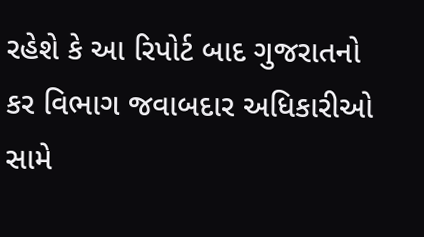રહેશે કે આ રિપોર્ટ બાદ ગુજરાતનો કર વિભાગ જવાબદાર અધિકારીઓ સામે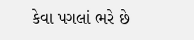કેવા પગલાં ભરે છે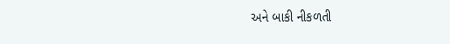અને બાકી નીકળતી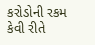કરોડોની રકમ કેવી રીતે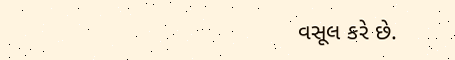વસૂલ કરે છે.